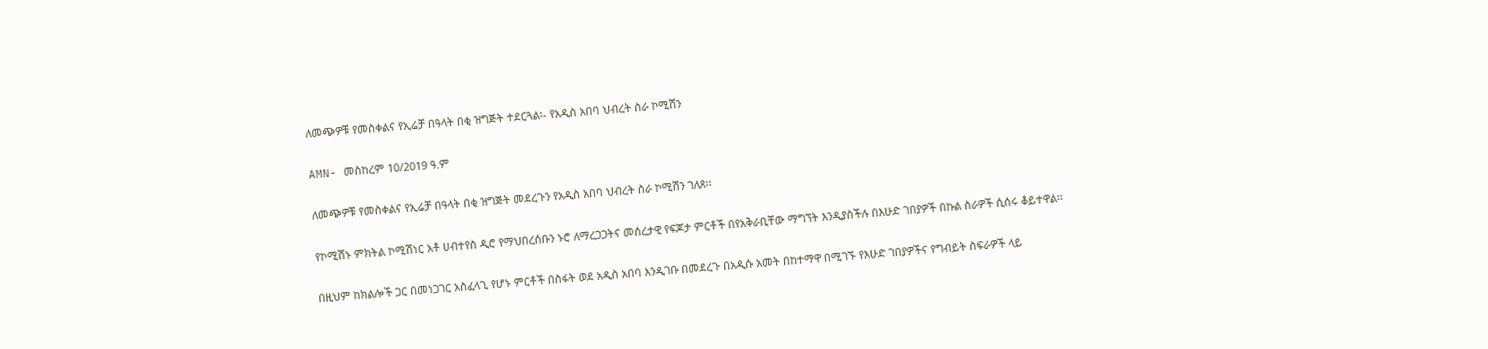ለመጭዎቹ የመስቀልና የኢሬቻ በዓላት በቂ ዝግጅት ተደርጓል፡- የአዲስ አበባ ህብረት ስራ ኮሚሽን

AMN- መስከረም 10/2019 ዓ.ም

ለመጭዎቹ የመስቀልና የኢሬቻ በዓላት በቂ ዝግጅት መደረጉን የአዲስ አበባ ህብረት ስራ ኮሚሽን ገለጸ፡፡

የኮሚሽኑ ምክትል ኮሚሽነር አቶ ሀብተየስ ዲሮ የማህበረሰቡን ኑሮ ለማረጋጋትና መሰረታዊ የፍጆታ ምርቶች በየአቅራቢቸው ማግኘት እንዲያስችሉ በእሁድ ገበያዎች በኩል ስራዎች ሲሰሩ ቆይተዋል፡፡

በዚህም ከክልሎች ጋር በመነጋገር አስፈላጊ የሆኑ ምርቶች በስፋት ወደ አዲስ አበባ እንዲገቡ በመደረጉ በአዲሱ አመት በከተማዋ በሚገኙ የእሁድ ገበያዎችና የግብይት ስፍራዎች ላይ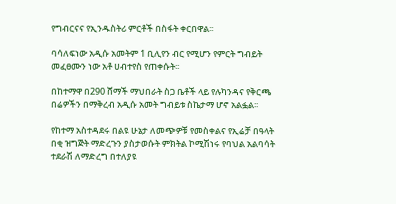የግብርናና የኢንዱስትሪ ምርቶች በስፋት ቀርበዋል፡፡

ባሳለፍነው አዲሱ አመትም 1 ቢሊየን ብር የሚሆን የምርት ግብይት መፈፀሙን ነው አቶ ሀብተየስ የጠቀሱት፡፡

በከተማዋ በ290 ሸማች ማህበራት ስጋ ቤቶች ላይ የሉካንዳና የቅርጫ በሬዎችን በማቅረብ አዲሱ አመት ግብይቱ ስኬታማ ሆኖ አልፏል፡፡

የከተማ አስተዳደሩ በልዩ ሁኔታ ለመጭዎቹ የመስቀልና የኢሬቻ በዓላት በቂ ዝግጅት ማድረጉን ያስታወሱት ምክትል ኮሚሽነሩ የባህል አልባሳት ተደራሽ ለማድረግ በተለያዩ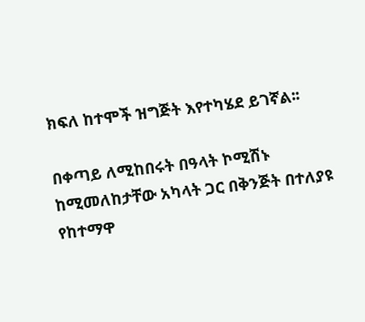ክፍለ ከተሞች ዝግጅት እየተካሄደ ይገኛል፡፡

በቀጣይ ለሚከበሩት በዓላት ኮሚሽኑ ከሚመለከታቸው አካላት ጋር በቅንጅት በተለያዩ የከተማዋ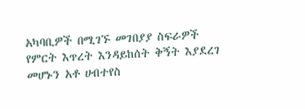አካባቢዎች በሚገኙ መገበያያ ስፍራዎች የምርት እጥረት እንዳይከሰት ቅኝት እያደረገ መሆኑን አቶ ሀብተየስ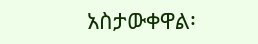አስታውቀዋል፡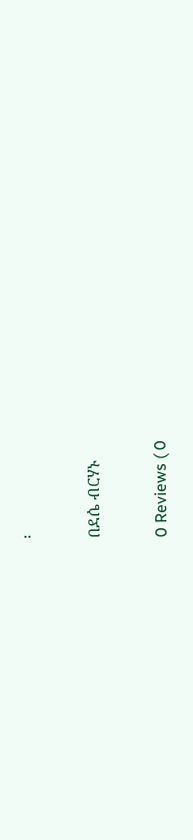፡

በደሴ ብርሃኑ

0 Reviews ( 0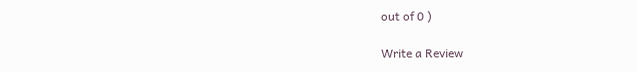out of 0 )

Write a Review